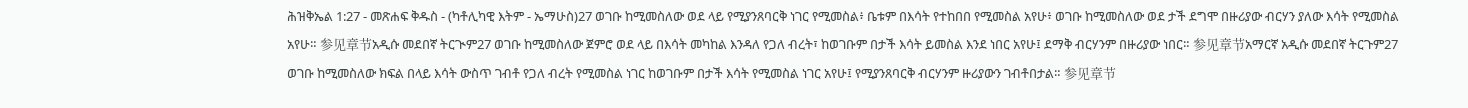ሕዝቅኤል 1:27 - መጽሐፍ ቅዱስ - (ካቶሊካዊ እትም - ኤማሁስ)27 ወገቡ ከሚመስለው ወደ ላይ የሚያንጸባርቅ ነገር የሚመስል፥ ቤቱም በእሳት የተከበበ የሚመስል አየሁ፥ ወገቡ ከሚመስለው ወደ ታች ደግሞ በዙሪያው ብርሃን ያለው እሳት የሚመስል አየሁ። 参见章节አዲሱ መደበኛ ትርጒም27 ወገቡ ከሚመስለው ጀምሮ ወደ ላይ በእሳት መካከል እንዳለ የጋለ ብረት፣ ከወገቡም በታች እሳት ይመስል እንደ ነበር አየሁ፤ ደማቅ ብርሃንም በዙሪያው ነበር። 参见章节አማርኛ አዲሱ መደበኛ ትርጉም27 ወገቡ ከሚመስለው ክፍል በላይ እሳት ውስጥ ገብቶ የጋለ ብረት የሚመስል ነገር ከወገቡም በታች እሳት የሚመስል ነገር አየሁ፤ የሚያንጸባርቅ ብርሃንም ዙሪያውን ገብቶበታል። 参见章节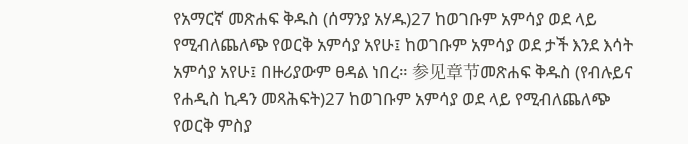የአማርኛ መጽሐፍ ቅዱስ (ሰማንያ አሃዱ)27 ከወገቡም አምሳያ ወደ ላይ የሚብለጨለጭ የወርቅ አምሳያ አየሁ፤ ከወገቡም አምሳያ ወደ ታች እንደ እሳት አምሳያ አየሁ፤ በዙሪያውም ፀዳል ነበረ። 参见章节መጽሐፍ ቅዱስ (የብሉይና የሐዲስ ኪዳን መጻሕፍት)27 ከወገቡም አምሳያ ወደ ላይ የሚብለጨለጭ የወርቅ ምስያ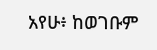አየሁ፥ ከወገቡም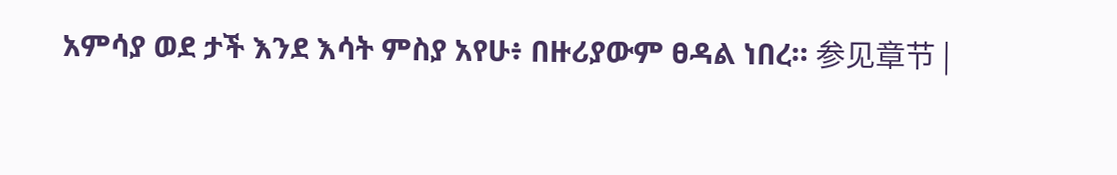አምሳያ ወደ ታች እንደ እሳት ምስያ አየሁ፥ በዙሪያውም ፀዳል ነበረ። 参见章节 |